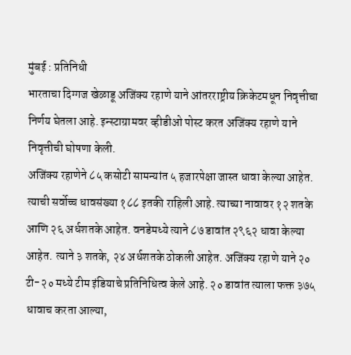मुंबई : प्रतिनिधी
भारताचा दिग्गज खेळाडू अजिंक्य रहाणे याने आंतरराष्ट्रीय क्रिकेटमधून निवृत्तीचा निर्णय घेतला आहे. इन्स्टाग्रामवर व्हीडीओ पोस्ट करत अजिंक्य रहाणे याने निवृत्तीची घोषणा केली.
अजिंक्य रहाणेने ८५ कसोटी सामन्यांत ५ हजारपेक्षा जास्त धावा केल्या आहेत. त्याची सर्वोच्च धावसंख्या १८८ इतकी राहिली आहे. त्याच्या नावावर १२ शतके आणि २६ अर्धशतके आहेत. वनडेमध्ये त्याने ८७ डावांत २९६२ धावा केल्या आहेत. त्याने ३ शतके, २४ अर्धशतके ठोकली आहेत. अजिंक्य रहाणे याने २० टी-२० मध्ये टीम इंडियाचे प्रतिनिधित्व केले आहे. २० डावांत त्याला फक्त ३७५ धावाच करता आल्या,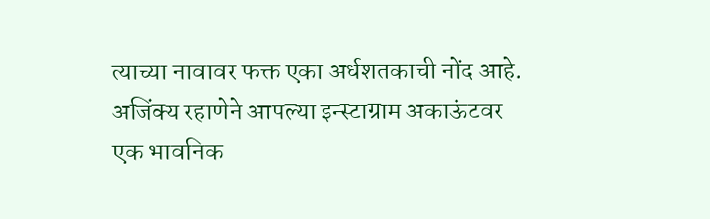त्याच्या नावावर फक्त एका अर्धशतकाची नोंद आहे.
अजिंक्य रहाणेने आपल्या इन्स्टाग्राम अकाऊंटवर एक भावनिक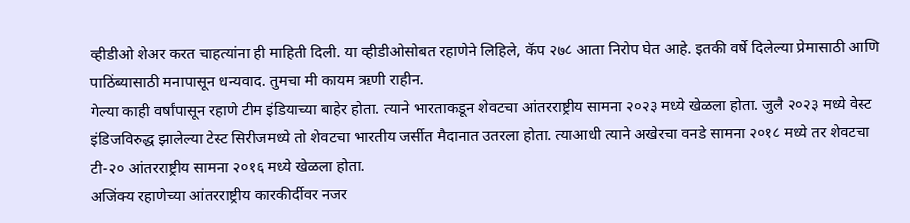व्हीडीओ शेअर करत चाहत्यांना ही माहिती दिली. या व्हीडीओसोबत रहाणेने लिहिले, कॅप २७८ आता निरोप घेत आहे. इतकी वर्षे दिलेल्या प्रेमासाठी आणि पाठिंब्यासाठी मनापासून धन्यवाद. तुमचा मी कायम ऋणी राहीन.
गेल्या काही वर्षांपासून रहाणे टीम इंडियाच्या बाहेर होता. त्याने भारताकडून शेवटचा आंतरराष्ट्रीय सामना २०२३ मध्ये खेळला होता. जुलै २०२३ मध्ये वेस्ट इंडिजविरुद्ध झालेल्या टेस्ट सिरीजमध्ये तो शेवटचा भारतीय जर्सीत मैदानात उतरला होता. त्याआधी त्याने अखेरचा वनडे सामना २०१८ मध्ये तर शेवटचा टी-२० आंतरराष्ट्रीय सामना २०१६ मध्ये खेळला होता.
अजिंक्य रहाणेच्या आंतरराष्ट्रीय कारकीर्दीवर नजर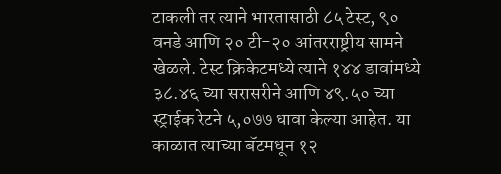टाकली तर त्याने भारतासाठी ८५ टेस्ट, ९० वनडे आणि २० टी-२० आंतरराष्ट्रीय सामने खेळले. टेस्ट क्रिकेटमध्ये त्याने १४४ डावांमध्ये ३८.४६ च्या सरासरीने आणि ४९.५० च्या स्ट्राईक रेटने ५,०७७ धावा केल्या आहेत. या काळात त्याच्या बॅटमधून १२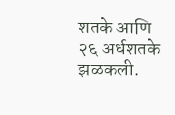शतके आणि २६ अर्धशतके झळकली.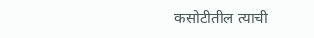कसोटीतील त्याची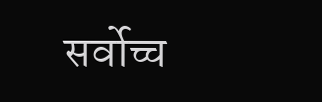सर्वोच्च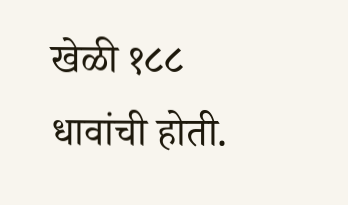खेळी १८८ धावांची होती.